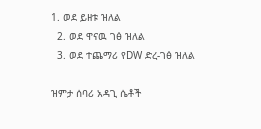1. ወደ ይዘቱ ዝለል
  2. ወደ ዋናዉ ገፅ ዝለል
  3. ወደ ተጨማሪ የDW ድረ-ገፅ ዝለል

ዝምታ ሰባሪ አዳጊ ሴቶች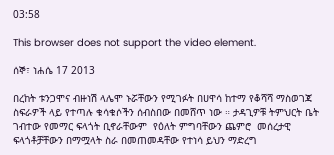03:58

This browser does not support the video element.

ሰኞ፣ ነሐሴ 17 2013

በረከት ቱንጋሞና ብዙነሽ ላሌሞ ኑሯቸውን የሚገፉት በሀዋሳ ከተማ የቆሻሻ ማስወገጃ ስፍራዎች ላይ የተጣሉ ቁሳቁሶችን ሰብስበው በመሸጥ ነው ። ታዳጊዎቹ ትምህርት ቤት ገብተው የመማር ፍላጎት ቢኖራቸውም  የዕለት ምግባቸውን ጨምሮ  መሰረታዊ ፍላጎቶቻቸውን በማሟላት ስራ በመጠመዳቸው የተነሳ ይህን ማድረግ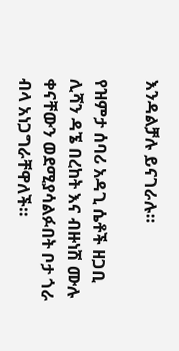እንዳልቻሉ ይናገራሉ።

የዝምታ ሰባሪ አዳጊ ሴቶች ዘጋቢ ሊሻን ዳኜ በረከት እና ብዙነሽ ሙሉ ቀናቸውን ወደሚያሳልፉበት ቦታ ጎራ ብላ አነጋግራቸዋለች።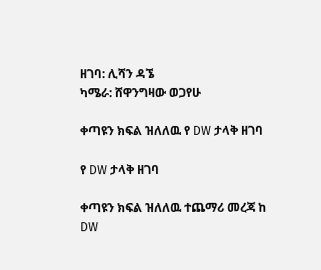ዘገባ: ሊሻን ዳኜ
ካሜራ: ሸዋንግዛው ወጋየሁ

ቀጣዩን ክፍል ዝለለዉ የ DW ታላቅ ዘገባ

የ DW ታላቅ ዘገባ

ቀጣዩን ክፍል ዝለለዉ ተጨማሪ መረጃ ከ DW